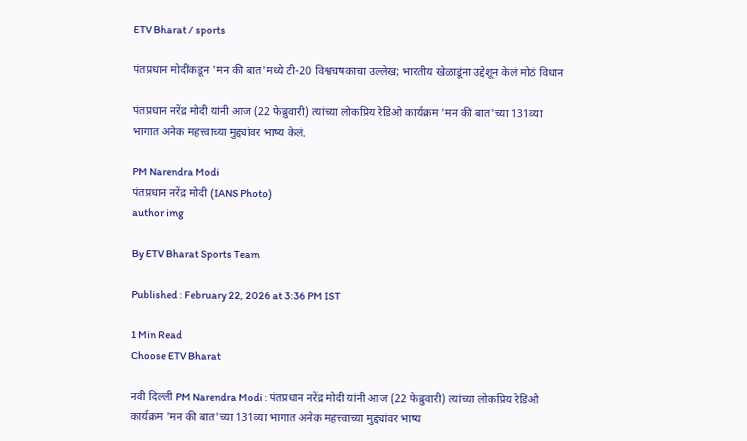ETV Bharat / sports

पंतप्रधान मोदींकडून 'मन की बात'मध्ये टी-20 विश्वचषकाचा उल्लेख; भारतीय खेळाडूंना उद्देशून केलं मोठं विधान

पंतप्रधान नरेंद्र मोदी यांनी आज (22 फेब्रुवारी) त्यांच्या लोकप्रिय रेडिओ कार्यक्रम 'मन की बात'च्या 131व्या भागात अनेक महत्त्वाच्या मुद्द्यांवर भाष्य केलं.

PM Narendra Modi
पंतप्रधान नरेंद्र मोदी (IANS Photo)
author img

By ETV Bharat Sports Team

Published : February 22, 2026 at 3:36 PM IST

1 Min Read
Choose ETV Bharat

नवी दिल्ली PM Narendra Modi : पंतप्रधान नरेंद्र मोदी यांनी आज (22 फेब्रुवारी) त्यांच्या लोकप्रिय रेडिओ कार्यक्रम 'मन की बात'च्या 131व्या भागात अनेक महत्त्वाच्या मुद्द्यांवर भाष्य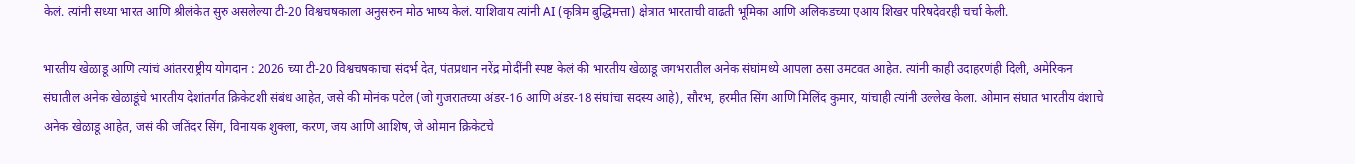केलं. त्यांनी सध्या भारत आणि श्रीलंकेत सुरु असलेल्या टी-20 विश्वचषकाला अनुसरुन मोठ भाष्य केलं. याशिवाय त्यांनी AI (कृत्रिम बुद्धिमत्ता) क्षेत्रात भारताची वाढती भूमिका आणि अलिकडच्या एआय शिखर परिषदेवरही चर्चा केली.

भारतीय खेळाडू आणि त्यांचं आंतरराष्ट्रीय योगदान : 2026 च्या टी-20 विश्वचषकाचा संदर्भ देत, पंतप्रधान नरेंद्र मोदींनी स्पष्ट केलं की भारतीय खेळाडू जगभरातील अनेक संघांमध्ये आपला ठसा उमटवत आहेत. त्यांनी काही उदाहरणंही दिली, अमेरिकन संघातील अनेक खेळाडूंचे भारतीय देशांतर्गत क्रिकेटशी संबंध आहेत, जसे की मोनंक पटेल (जो गुजरातच्या अंडर-16 आणि अंडर-18 संघांचा सदस्य आहे), सौरभ, हरमीत सिंग आणि मिलिंद कुमार, यांचाही त्यांनी उल्लेख केला. ओमान संघात भारतीय वंशाचे अनेक खेळाडू आहेत, जसं की जतिंदर सिंग, विनायक शुक्ला, करण, जय आणि आशिष, जे ओमान क्रिकेटचे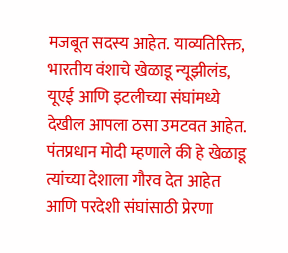मजबूत सदस्य आहेत. याव्यतिरिक्त, भारतीय वंशाचे खेळाडू न्यूझीलंड, यूएई आणि इटलीच्या संघांमध्ये देखील आपला ठसा उमटवत आहेत. पंतप्रधान मोदी म्हणाले की हे खेळाडू त्यांच्या देशाला गौरव देत आहेत आणि परदेशी संघांसाठी प्रेरणा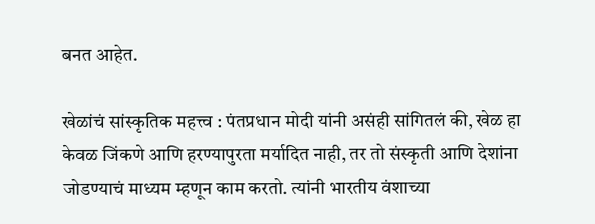बनत आहेत.

खेळांचं सांस्कृतिक महत्त्व : पंतप्रधान मोदी यांनी असंही सांगितलं की, खेळ हा केवळ जिंकणे आणि हरण्यापुरता मर्यादित नाही, तर तो संस्कृती आणि देशांना जोडण्याचं माध्यम म्हणून काम करतो. त्यांनी भारतीय वंशाच्या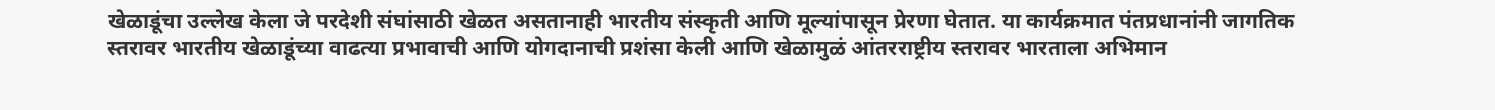खेळाडूंचा उल्लेख केला जे परदेशी संघांसाठी खेळत असतानाही भारतीय संस्कृती आणि मूल्यांपासून प्रेरणा घेतात. या कार्यक्रमात पंतप्रधानांनी जागतिक स्तरावर भारतीय खेळाडूंच्या वाढत्या प्रभावाची आणि योगदानाची प्रशंसा केली आणि खेळामुळं आंतरराष्ट्रीय स्तरावर भारताला अभिमान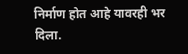निर्माण होत आहे यावरही भर दिला.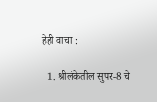हेही वाचा :

  1. श्रीलंकेतील सुपर-8 चे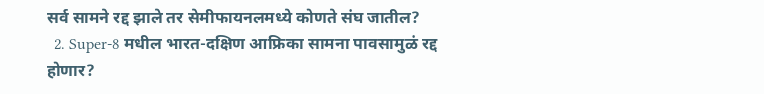सर्व सामने रद्द झाले तर सेमीफायनलमध्ये कोणते संघ जातील?
  2. Super-8 मधील भारत-दक्षिण आफ्रिका सामना पावसामुळं रद्द होणार?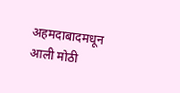अहमदाबादमधून आली मोठी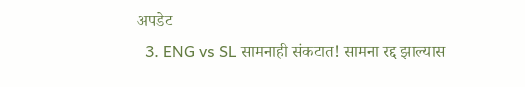अपडेट
  3. ENG vs SL सामनाही संकटात! सामना रद्द झाल्यास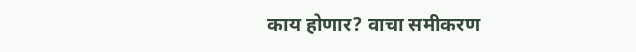काय होणार? वाचा समीकरण